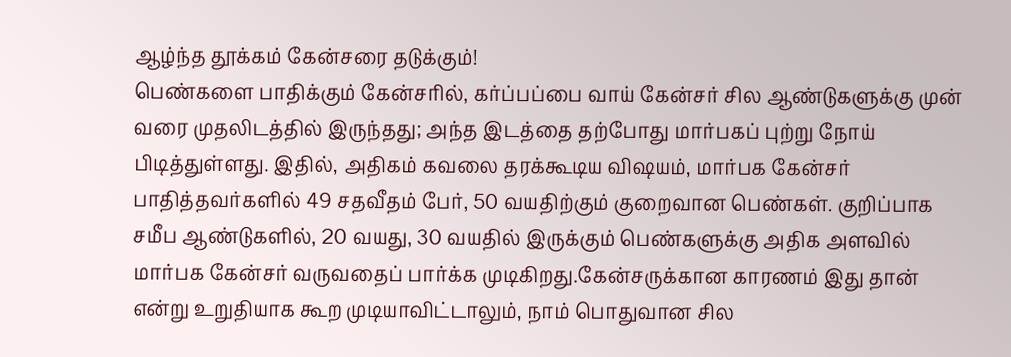ஆழ்ந்த தூக்கம் கேன்சரை தடுக்கும்!
பெண்களை பாதிக்கும் கேன்சரில், கர்ப்பப்பை வாய் கேன்சர் சில ஆண்டுகளுக்கு முன் வரை முதலிடத்தில் இருந்தது; அந்த இடத்தை தற்போது மார்பகப் புற்று நோய் பிடித்துள்ளது. இதில், அதிகம் கவலை தரக்கூடிய விஷயம், மார்பக கேன்சர் பாதித்தவர்களில் 49 சதவீதம் பேர், 50 வயதிற்கும் குறைவான பெண்கள். குறிப்பாக சமீப ஆண்டுகளில், 20 வயது, 30 வயதில் இருக்கும் பெண்களுக்கு அதிக அளவில் மார்பக கேன்சர் வருவதைப் பார்க்க முடிகிறது.கேன்சருக்கான காரணம் இது தான் என்று உறுதியாக கூற முடியாவிட்டாலும், நாம் பொதுவான சில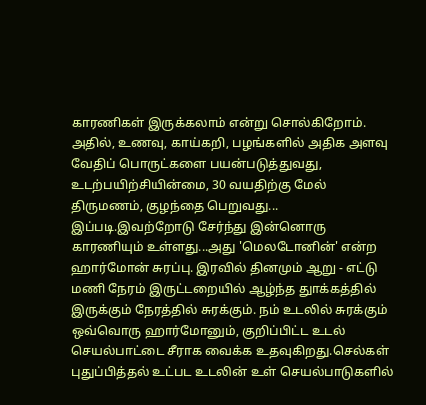காரணிகள் இருக்கலாம் என்று சொல்கிறோம். அதில், உணவு, காய்கறி, பழங்களில் அதிக அளவு வேதிப் பொருட்களை பயன்படுத்துவது, உடற்பயிற்சியின்மை, 30 வயதிற்கு மேல் திருமணம், குழந்தை பெறுவது... இப்படி.இவற்றோடு சேர்ந்து இன்னொரு காரணியும் உள்ளது...அது 'மெலடோனின்' என்ற ஹார்மோன் சுரப்பு. இரவில் தினமும் ஆறு - எட்டு மணி நேரம் இருட்டறையில் ஆழ்ந்த துாக்கத்தில் இருக்கும் நேரத்தில் சுரக்கும். நம் உடலில் சுரக்கும் ஒவ்வொரு ஹார்மோனும், குறிப்பிட்ட உடல் செயல்பாட்டை சீராக வைக்க உதவுகிறது.செல்கள் புதுப்பித்தல் உட்பட உடலின் உள் செயல்பாடுகளில்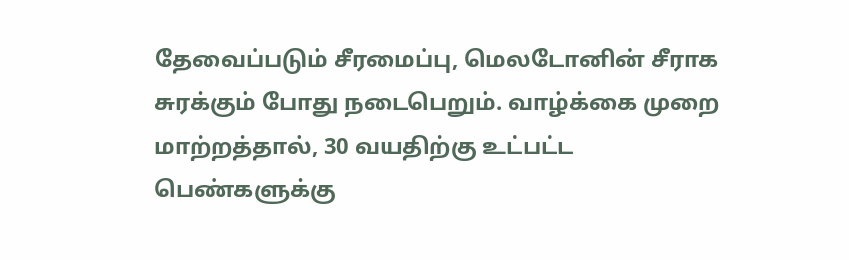தேவைப்படும் சீரமைப்பு, மெலடோனின் சீராக சுரக்கும் போது நடைபெறும். வாழ்க்கை முறை மாற்றத்தால், 30 வயதிற்கு உட்பட்ட பெண்களுக்கு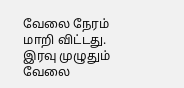வேலை நேரம் மாறி விட்டது. இரவு முழுதும் வேலை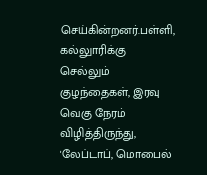செய்கின்றனர்.பள்ளி, கல்லுாரிக்கு செல்லும் குழந்தைகள், இரவு வெகு நேரம் விழித்திருந்து, 'லேப்டாப், மொபைல்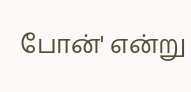போன்' என்று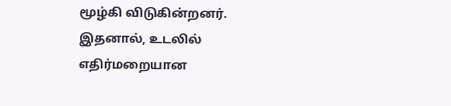மூழ்கி விடுகின்றனர். இதனால், உடலில் எதிர்மறையான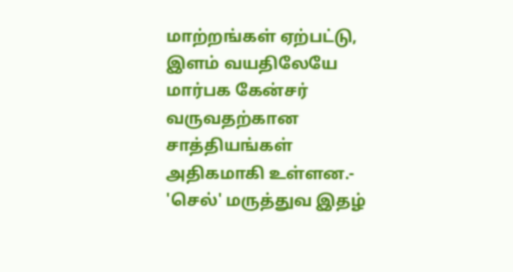மாற்றங்கள் ஏற்பட்டு, இளம் வயதிலேயே மார்பக கேன்சர் வருவதற்கான சாத்தியங்கள் அதிகமாகி உள்ளன.- 'செல்' மருத்துவ இதழ்